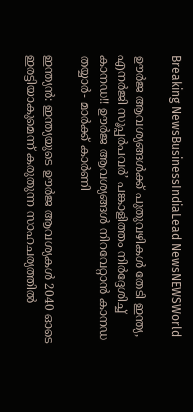Breaking NewsBusinessIndiaLead NewsNEWSWorld

ഊർജ ആവശ്യങ്ങൾക്ക് പുതുവഴികൾ തേടി ഇന്ത്യ, എനർജി സൂപ്പർപവർ’ പങ്കാളിത്തം നിർദ്ദേശിച്ച് കാനഡ!! ഊർജ ആവശ്യങ്ങൾ നിറവേറ്റാൻ കാനഡ തയ്യാർ- മാർക്ക് കാർണി

ഇന്ത്യൻ: ഇന്ത്യയുടെ ഊർജ ആവശ്യകൾ 2040 ഓടെ ഇരട്ടിയാകുമെന്ന് കരുതുന്ന സാഹചര്യത്തിൽ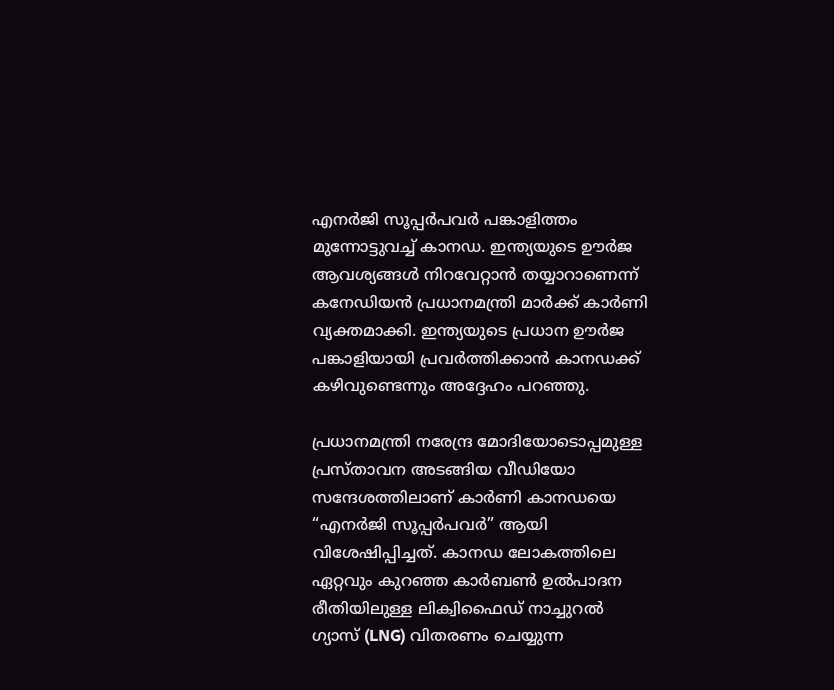എനർജി സൂപ്പർപവർ പങ്കാളിത്തം മുന്നോട്ടുവച്ച് കാനഡ. ഇന്ത്യയുടെ ഊർജ ആവശ്യങ്ങൾ നിറവേറ്റാൻ തയ്യാറാണെന്ന് കനേഡിയൻ പ്രധാനമന്ത്രി മാർക്ക് കാർണി വ്യക്തമാക്കി. ഇന്ത്യയുടെ പ്രധാന ഊർജ പങ്കാളിയായി പ്രവർത്തിക്കാൻ കാനഡക്ക് കഴിവുണ്ടെന്നും അദ്ദേഹം പറഞ്ഞു.

പ്രധാനമന്ത്രി നരേന്ദ്ര മോദിയോടൊപ്പമുള്ള പ്രസ്താവന അടങ്ങിയ വീഡിയോ സന്ദേശത്തിലാണ് കാർണി കാനഡയെ “എനർജി സൂപ്പർപവർ” ആയി വിശേഷിപ്പിച്ചത്. കാനഡ ലോകത്തിലെ ഏറ്റവും കുറഞ്ഞ കാർബൺ ഉൽപാദന രീതിയിലുള്ള ലിക്വിഫൈഡ് നാച്ചുറൽ ഗ്യാസ് (LNG) വിതരണം ചെയ്യുന്ന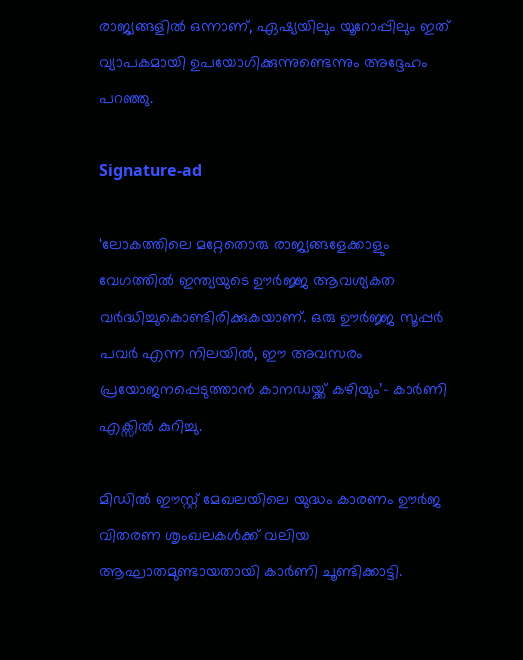രാജ്യങ്ങളിൽ ഒന്നാണ്, ഏഷ്യയിലും യൂറോപ്പിലും ഇത് വ്യാപകമായി ഉപയോഗിക്കുന്നുണ്ടെന്നും അദ്ദേഹം പറഞ്ഞു.

Signature-ad

‘ലോകത്തിലെ മറ്റേതൊരു രാജ്യങ്ങളേക്കാളും വേഗത്തിൽ ഇന്ത്യയുടെ ഊർജ്ജ ആവശ്യകത വർദ്ധിച്ചുകൊണ്ടിരിക്കുകയാണ്. ഒരു ഊർജ്ജ സൂപ്പർ പവർ എന്ന നിലയിൽ, ഈ അവസരം പ്രയോജനപ്പെടുത്താൻ കാനഡയ്ക്ക് കഴിയും’- കാർണി എക്സിൽ കുറിച്ചു.

മിഡിൽ ഈസ്റ്റ് മേഖലയിലെ യുദ്ധം കാരണം ഊർജ വിതരണ ശൃംഖലകൾക്ക് വലിയ ആഘാതമുണ്ടായതായി കാർണി ചൂണ്ടിക്കാട്ടി.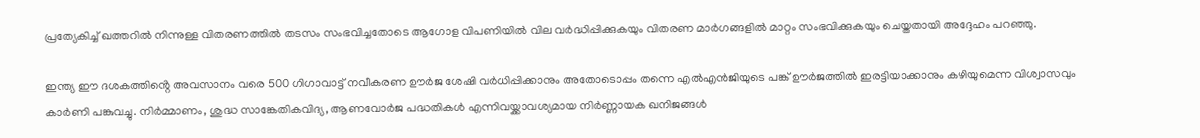പ്രത്യേകിച്ച് ഖത്തറിൽ നിന്നുള്ള വിതരണത്തിൽ തടസം സംഭവിച്ചതോടെ ആഗോള വിപണിയിൽ വില വർദ്ധിപ്പിക്കുകയും വിതരണ മാർഗങ്ങളിൽ മാറ്റം സംഭവിക്കുകയും ചെയ്തതായി അദ്ദേഹം പറഞ്ഞു.

ഇന്ത്യ ഈ ദശകത്തിൻ്റെ അവസാനം വരെ 500 ഗിഗാവാട്ട് നവീകരണ ഊർജ ശേഷി വർധിപ്പിക്കാനും അതോടൊപ്പം തന്നെ എൽഎൻജിയുടെ പങ്ക് ഊർജത്തിൽ ഇരട്ടിയാക്കാനും കഴിയുമെന്ന വിശ്വാസവും കാർണി പങ്കുവച്ചു. നിർമ്മാണം, ശുദ്ധ സാങ്കേതികവിദ്യ, ആണവോർജ പദ്ധതികൾ എന്നിവയ്ക്കാവശ്യമായ നിർണ്ണായക ഖനിജങ്ങൾ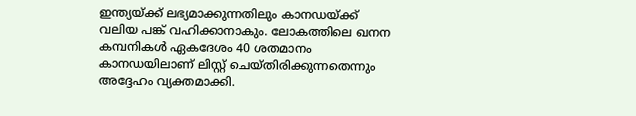ഇന്ത്യയ്ക്ക് ലഭ്യമാക്കുന്നതിലും കാനഡയ്ക്ക് വലിയ പങ്ക് വഹിക്കാനാകും. ലോകത്തിലെ ഖനന കമ്പനികൾ ഏകദേശം 40 ശതമാനം കാനഡയിലാണ് ലിസ്റ്റ് ചെയ്തിരിക്കുന്നതെന്നും അദ്ദേഹം വ്യക്തമാക്കി.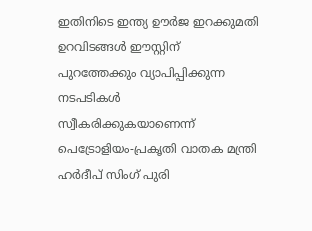ഇതിനിടെ ഇന്ത്യ ഊർജ ഇറക്കുമതി ഉറവിടങ്ങൾ ഈസ്റ്റിന് പുറത്തേക്കും വ്യാപിപ്പിക്കുന്ന നടപടികൾ സ്വീകരിക്കുകയാണെന്ന് പെട്രോളിയം-പ്രകൃതി വാതക മന്ത്രി ഹർദീപ് സിംഗ് പുരി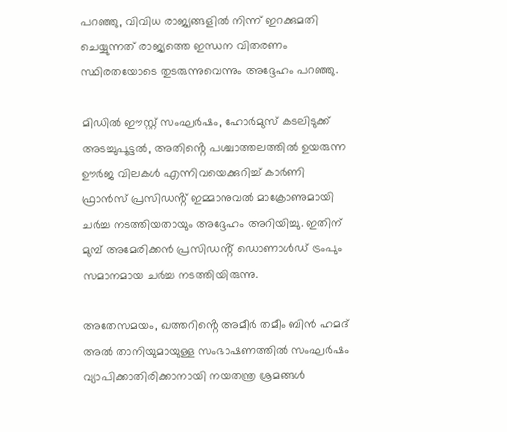പറഞ്ഞു, വിവിധ രാജ്യങ്ങളിൽ നിന്ന് ഇറക്കുമതി ചെയ്യുന്നത് രാജ്യത്തെ ഇന്ധന വിതരണം സ്ഥിരതയോടെ തുടരുന്നുവെന്നും അദ്ദേഹം പറഞ്ഞു.

മിഡിൽ ഈസ്റ്റ് സംഘർഷം, ഹോർമുസ് കടലിടുക്ക് അടച്ചുപൂട്ടൽ, അതിൻ്റെ പശ്ചാത്തലത്തിൽ ഉയരുന്ന ഊർജ വിലകൾ എന്നിവയെക്കുറിച്ച് കാർണി ഫ്രാൻസ് പ്രസിഡൻ്റ് ഇമ്മാനുവൽ മാക്രോണുമായി ചർച്ച നടത്തിയതായും അദ്ദേഹം അറിയിച്ചു. ഇതിന് മുമ്പ് അമേരിക്കൻ പ്രസിഡൻ്റ് ഡൊണാൾഡ് ട്രംപും സമാനമായ ചർച്ച നടത്തിയിരുന്നു.

അതേസമയം, ഖത്തറിൻ്റെ അമീർ തമീം ബിൻ ഹമദ് അൽ താനിയുമായുള്ള സംഭാഷണത്തിൽ സംഘർഷം വ്യാപിക്കാതിരിക്കാനായി നയതന്ത്ര ശ്രമങ്ങൾ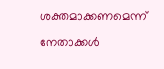ശക്തമാക്കണമെന്ന് നേതാക്കൾ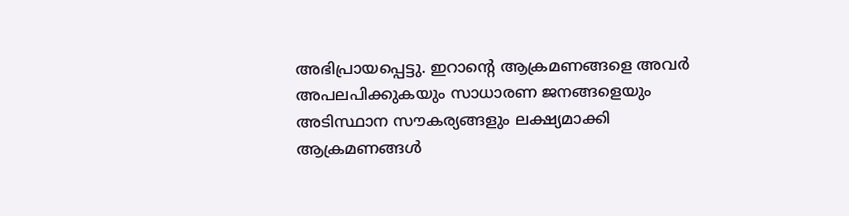അഭിപ്രായപ്പെട്ടു. ഇറാൻ്റെ ആക്രമണങ്ങളെ അവർ അപലപിക്കുകയും സാധാരണ ജനങ്ങളെയും അടിസ്ഥാന സൗകര്യങ്ങളും ലക്ഷ്യമാക്കി ആക്രമണങ്ങൾ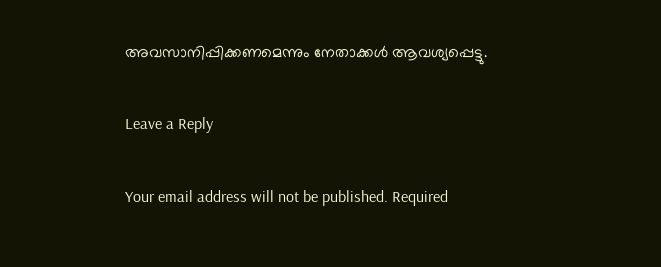അവസാനിപ്പിക്കണമെന്നും നേതാക്കൾ ആവശ്യപ്പെട്ടു.

Leave a Reply

Your email address will not be published. Required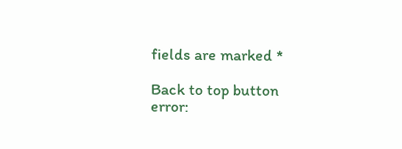fields are marked *

Back to top button
error: